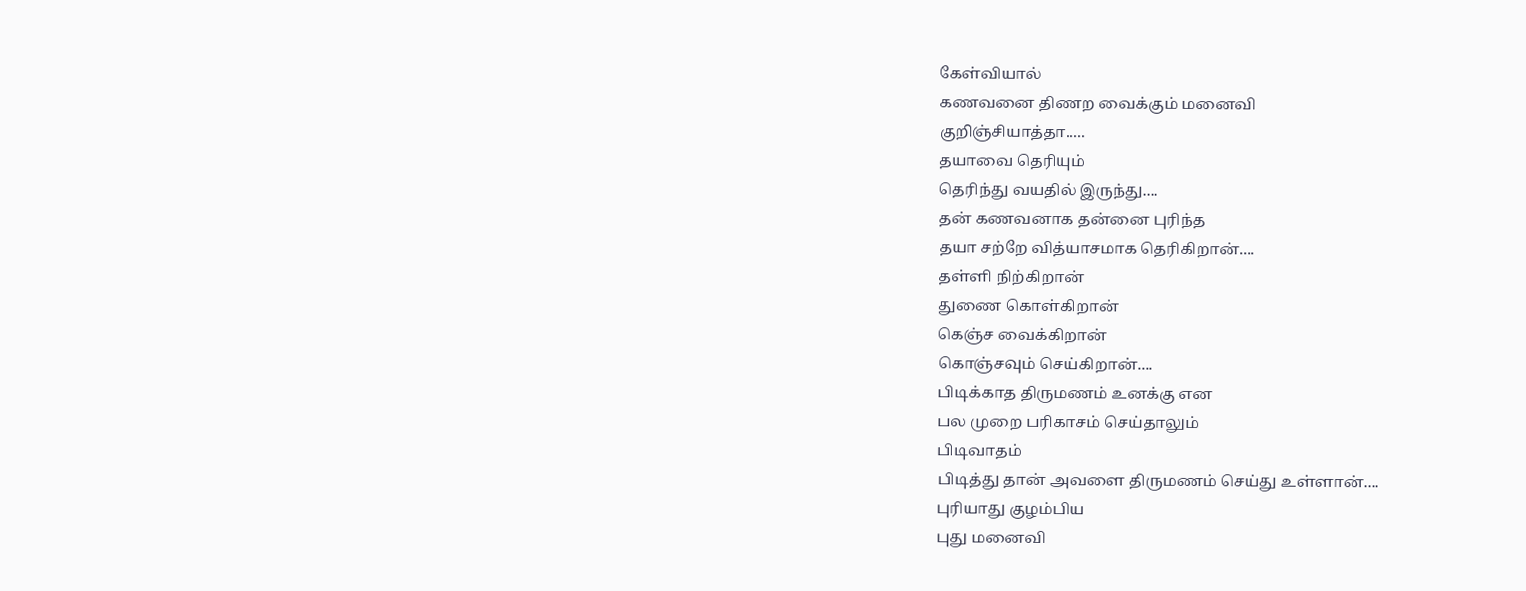கேள்வியால்
கணவனை திணற வைக்கும் மனைவி
குறிஞ்சியாத்தா.....
தயாவை தெரியும்
தெரிந்து வயதில் இருந்து....
தன் கணவனாக தன்னை புரிந்த
தயா சற்றே வித்யாசமாக தெரிகிறான்....
தள்ளி நிற்கிறான்
துணை கொள்கிறான்
கெஞ்ச வைக்கிறான்
கொஞ்சவும் செய்கிறான்....
பிடிக்காத திருமணம் உனக்கு என
பல முறை பரிகாசம் செய்தாலும்
பிடிவாதம்
பிடித்து தான் அவளை திருமணம் செய்து உள்ளான்....
புரியாது குழம்பிய
புது மனைவி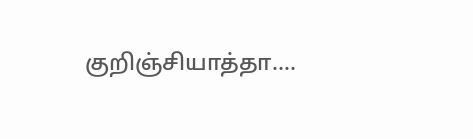குறிஞ்சியாத்தா....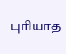புரியாத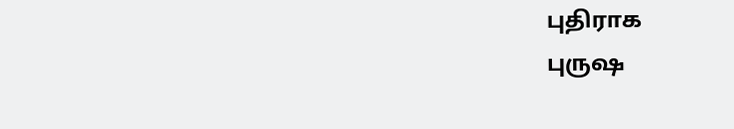புதிராக
புருஷ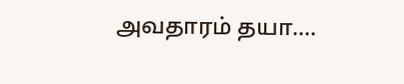அவதாரம் தயா....